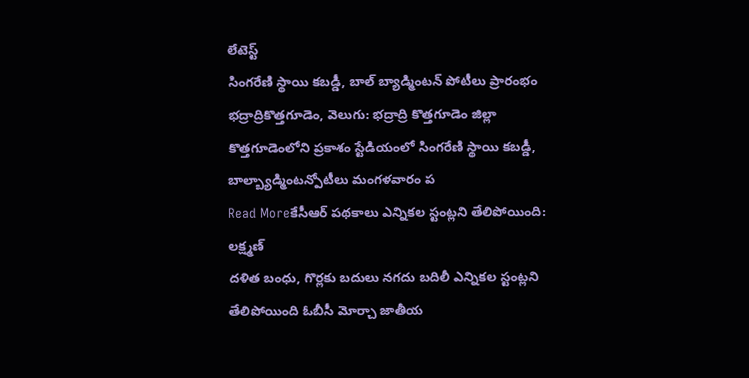లేటెస్ట్
సింగరేణి స్థాయి కబడ్డీ, బాల్ బ్యాడ్మింటన్ పోటీలు ప్రారంభం
భద్రాద్రికొత్తగూడెం, వెలుగు: భద్రాద్రి కొత్తగూడెం జిల్లా కొత్తగూడెంలోని ప్రకాశం స్టేడియంలో సింగరేణి స్థాయి కబడ్డీ, బాల్బ్యాడ్మింటన్పోటీలు మంగళవారం ప
Read Moreకేసీఆర్ పథకాలు ఎన్నికల స్టంట్లని తేలిపోయింది: లక్ష్మణ్
దళిత బంధు, గొర్లకు బదులు నగదు బదిలీ ఎన్నికల స్టంట్లని తేలిపోయింది ఓబీసీ మోర్చా జాతీయ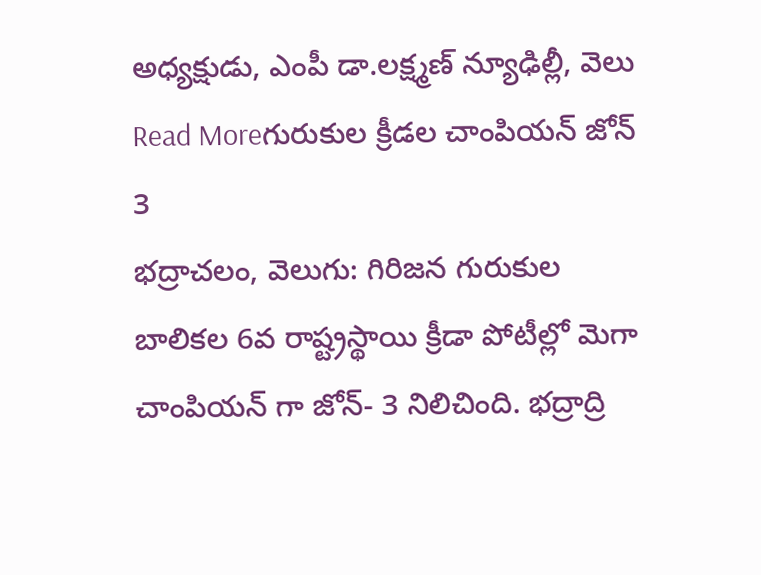అధ్యక్షుడు, ఎంపీ డా.లక్ష్మణ్ న్యూఢిల్లీ, వెలు
Read Moreగురుకుల క్రీడల చాంపియన్ జోన్ 3
భద్రాచలం, వెలుగు: గిరిజన గురుకుల బాలికల 6వ రాష్ట్రస్థాయి క్రీడా పోటీల్లో మెగా చాంపియన్ గా జోన్- 3 నిలిచింది. భద్రాద్రి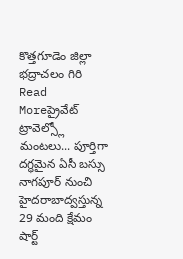కొత్తగూడెం జిల్లా భద్రాచలం గిరి
Read Moreప్రైవేట్ ట్రావెల్స్లో మంటలు... పూర్తిగా దగ్ధమైన ఏసీ బస్సు
నాగపూర్ నుంచి హైదరాబాద్వస్తున్న 29 మంది క్షేమం షార్ట్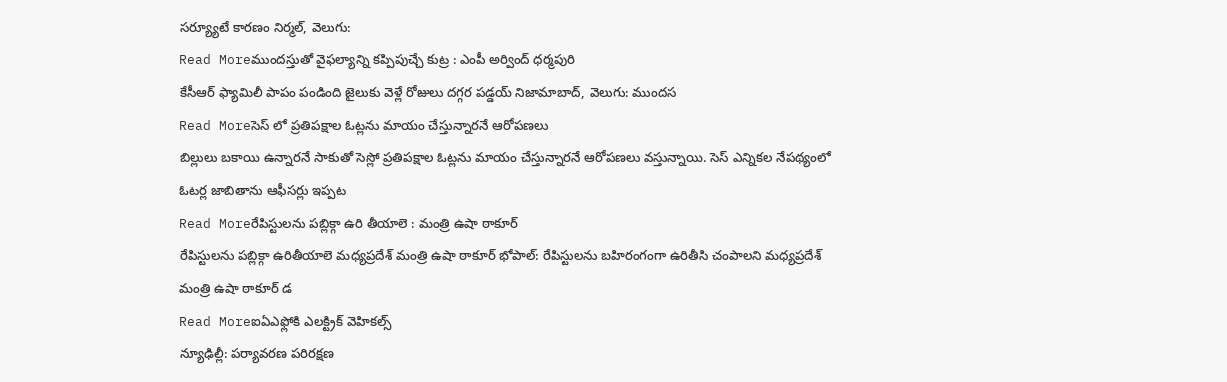సర్య్యూటే కారణం నిర్మల్, వెలుగు:
Read Moreముందస్తుతో వైఫల్యాన్ని కప్పిపుచ్చే కుట్ర : ఎంపీ అర్వింద్ ధర్మపురి
కేసీఆర్ ఫ్యామిలీ పాపం పండింది జైలుకు వెళ్లే రోజులు దగ్గర పడ్డయ్ నిజామాబాద్, వెలుగు: ముందస
Read Moreసెస్ లో ప్రతిపక్షాల ఓట్లను మాయం చేస్తున్నారనే ఆరోపణలు
బిల్లులు బకాయి ఉన్నారనే సాకుతో సెస్లో ప్రతిపక్షాల ఓట్లను మాయం చేస్తున్నారనే ఆరోపణలు వస్తున్నాయి. సెస్ ఎన్నికల నేపథ్యంలో ఓటర్ల జాబితాను ఆఫీసర్లు ఇప్పట
Read Moreరేపిస్టులను పబ్లిక్గా ఉరి తీయాలె : మంత్రి ఉషా ఠాకూర్
రేపిస్టులను పబ్లిక్గా ఉరితీయాలె మధ్యప్రదేశ్ మంత్రి ఉషా ఠాకూర్ భోపాల్: రేపిస్టులను బహిరంగంగా ఉరితీసి చంపాలని మధ్యప్రదేశ్ మంత్రి ఉషా ఠాకూర్ డ
Read Moreఐఏఎఫ్లోకి ఎలక్ట్రిక్ వెహికల్స్
న్యూఢిల్లీ: పర్యావరణ పరిరక్షణ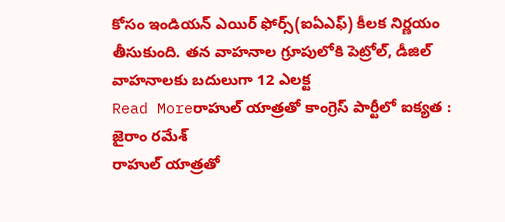కోసం ఇండియన్ ఎయిర్ ఫోర్స్(ఐఏఎఫ్) కీలక నిర్ణయం తీసుకుంది. తన వాహనాల గ్రూపులోకి పెట్రోల్, డీజిల్ వాహనాలకు బదులుగా 12 ఎలక్ట
Read Moreరాహుల్ యాత్రతో కాంగ్రెస్ పార్టీలో ఐక్యత : జైరాం రమేశ్
రాహుల్ యాత్రతో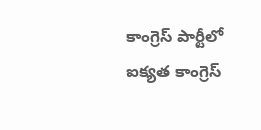కాంగ్రెస్ పార్టీలో ఐక్యత కాంగ్రెస్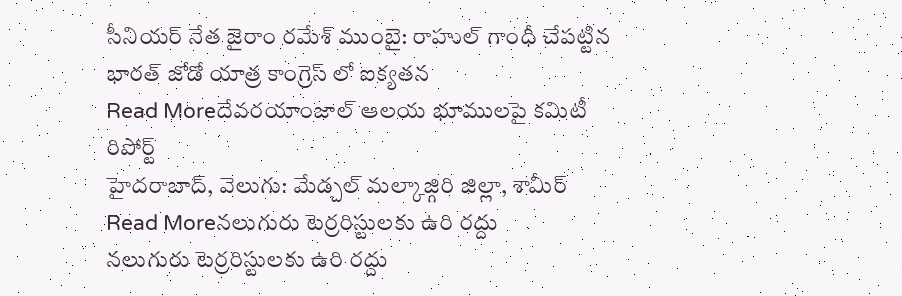సీనియర్ నేత జైరాం రమేశ్ ముంబై: రాహుల్ గాంధీ చేపట్టిన భారత్ జోడో యాత్ర కాంగ్రెస్ లో ఐక్యతన
Read Moreదేవరయాంజాల్ ఆలయ భూములపై కమిటీ రిపోర్ట్
హైదరాబాద్, వెలుగు: మేడ్చల్ మల్కాజ్గిరి జిల్లా, శామీర్
Read Moreనలుగురు టెర్రరిస్టులకు ఉరి రద్దు
నలుగురు టెర్రరిస్టులకు ఉరి రద్దు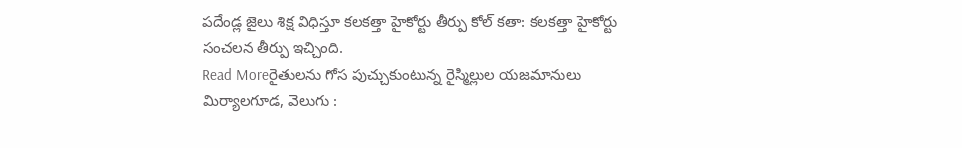పదేండ్ల జైలు శిక్ష విధిస్తూ కలకత్తా హైకోర్టు తీర్పు కోల్ కతా: కలకత్తా హైకోర్టు సంచలన తీర్పు ఇచ్చింది.
Read Moreరైతులను గోస పుచ్చుకుంటున్న రైస్మిల్లుల యజమానులు
మిర్యాలగూడ, వెలుగు :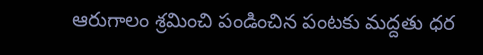ఆరుగాలం శ్రమించి పండించిన పంటకు మద్దతు ధర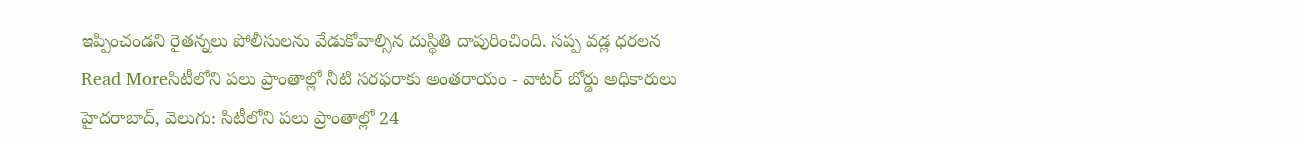ఇప్పించండని రైతన్నలు పోలీసులను వేడుకోవాల్సిన దుస్థితి దాపురించింది. సప్ప వడ్ల ధరలన
Read Moreసిటీలోని పలు ప్రాంతాల్లో నీటి సరఫరాకు అంతరాయం - వాటర్ బోర్డు అధికారులు
హైదరాబాద్, వెలుగు: సిటీలోని పలు ప్రాంతాల్లో 24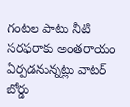గంటల పాటు నీటి సరఫరాకు అంతరాయం ఏర్పడనున్నట్లు వాటర్ బోర్డు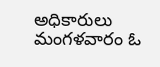అధికారులు మంగళవారం ఓ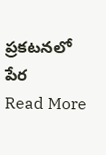ప్రకటనలో పేర
Read More